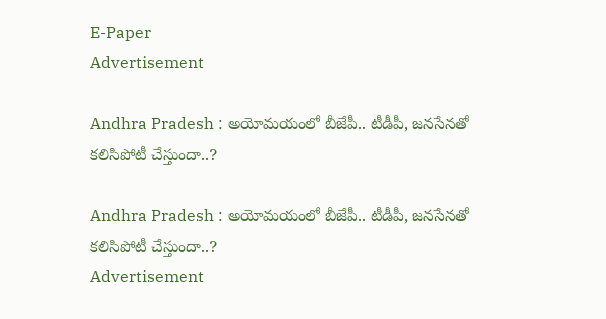E-Paper
Advertisement

Andhra Pradesh : అయోమయంలో బీజేపీ.. టీడీపీ, జనసేనతో కలిసిపోటీ చేస్తుందా..?

Andhra Pradesh : అయోమయంలో బీజేపీ.. టీడీపీ, జనసేనతో కలిసిపోటీ చేస్తుందా..?
Advertisement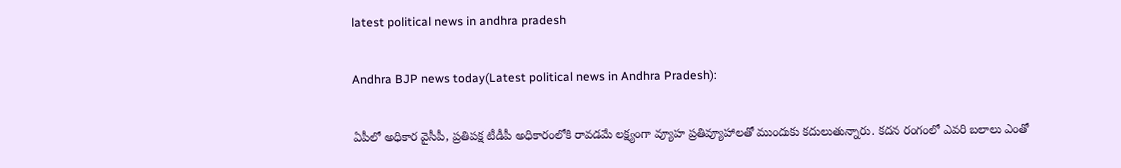latest political news in andhra pradesh

Andhra BJP news today(Latest political news in Andhra Pradesh):

ఏపీలో అధికార వైసీపీ, ప్రతిపక్ష టీడీపీ అధికారంలోకి రావడమే లక్ష్యంగా వ్యూహ ప్రతివ్యూహాలతో ముందుకు కదులుతున్నారు. కదన రంగంలో ఎవరి బలాలు ఎంతో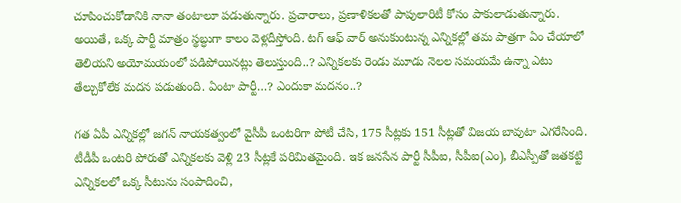చూపించుకోడానికి నానా తంటాలూ పడుతున్నారు. ప్రచారాలు, ప్రణాళికలతో పాపులారిటీ కోసం పాకులాడుతున్నారు. అయితే, ఒక్క పార్టీ మాత్రం స్థబ్ధుగా కాలం వెళ్లదీస్తోంది. టగ్ ఆఫ్ వార్ అనుకుంటున్న ఎన్నికల్లో తమ పాత్రగా ఏం చేయాలో తెలియని అయోమయంలో పడిపోయినట్లు తెలుస్తుంది..? ఎన్నికలకు రెండు మూడు నెలల సమయమే ఉన్నా ఎటు తేల్చుకోలేక మదన పడుతుంది. ఏంటా పార్టీ…? ఎందుకా మదనం..?

గత ఏపీ ఎన్నికల్లో జగన్ నాయకత్వంలో వైసీపీ ఒంటరిగా పోటీ చేసి, 175 సీట్లకు 151 సీట్లతో విజయ బావుటా ఎగరేసింది. టీడీపీ ఒంటరి పోరుతో ఎన్నికలకు వెళ్లి 23 సీట్లకే పరిమితమైంది. ఇక జనసేన పార్టీ సీపీఐ, సీపీఐ(ఎం), బీఎస్పీతో జతకట్టి ఎన్నికలలో ఒక్క సీటును సంపాదించి,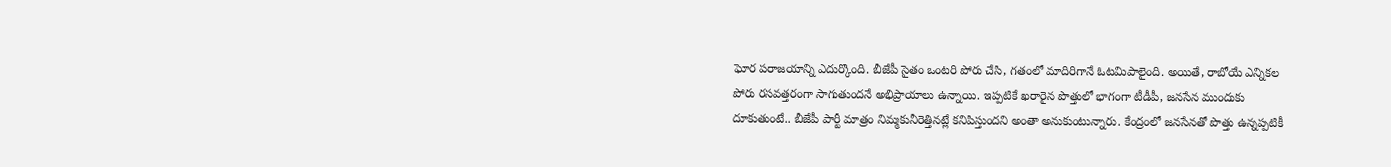ఘోర పరాజయాన్ని ఎదుర్కొంది. బీజేపీ సైతం ఒంటరి పోరు చేసి, గతంలో మాదిరిగానే ఓటమిపాలైంది. అయితే, రాబోయే ఎన్నికల పోరు రసవత్తరంగా సాగుతుందనే అభిప్రాయాలు ఉన్నాయి. ఇప్పటికే ఖరారైన పొత్తులో భాగంగా టీడీపీ, జనసేన ముందుకు దూకుతుంటే.. బీజేపీ పార్టీ మాత్రం నిమ్మకునీరెత్తినట్లే కనిపిస్తుందని అంతా అనుకుంటున్నారు. కేంద్రంలో జనసేనతో పొత్తు ఉన్నప్పటికీ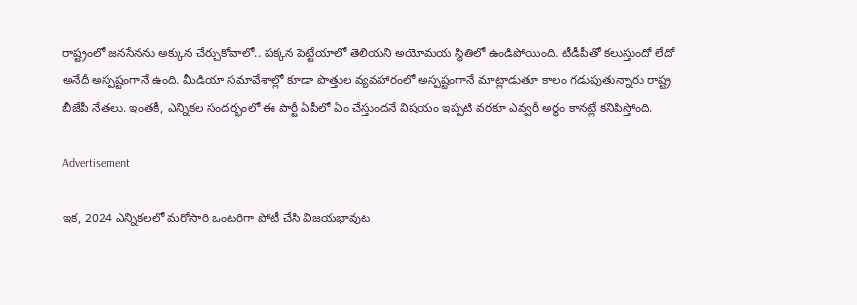రాష్ట్రంలో జనసేనను అక్కున చేర్చుకోవాలో.. పక్కన పెట్టేయాలో తెలియని అయోమయ స్థితిలో ఉండిపోయింది. టీడీపీతో కలుస్తుందో లేదో అనేదీ అస్పష్టంగానే ఉంది. మీడియా సమావేశాల్లో కూడా పొత్తుల వ్యవహారంలో అస్పష్టంగానే మాట్లాడుతూ కాలం గడుపుతున్నారు రాష్ట్ర బీజేపీ నేతలు. ఇంతకీ, ఎన్నికల సందర్భంలో ఈ పార్టీ ఏపీలో ఏం చేస్తుందనే విషయం ఇప్పటి వరకూ ఎవ్వరీ అర్థం కానట్లే కనిపిస్తోంది.

Advertisement

ఇక, 2024 ఎన్నికలలో మరోసారి ఒంటరిగా పోటీ చేసి విజయభావుట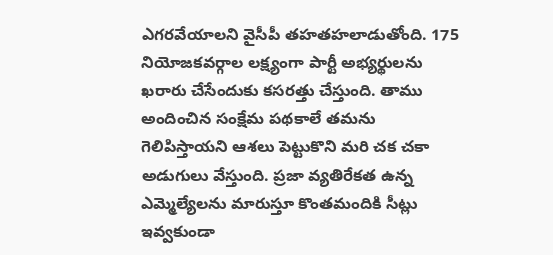ఎగరవేయాలని వైసీపీ తహతహలాడుతోంది. 175 నియోజకవర్గాల లక్ష్యంగా పార్టీ అభ్యర్థులను ఖరారు చేసేందుకు కసరత్తు చేస్తుంది. తాము అందించిన సంక్షేమ పథకాలే తమను గెలిపిస్తాయని ఆశలు పెట్టుకొని మరి చక చకా అడుగులు వేస్తుంది. ప్రజా వ్యతిరేకత ఉన్న ఎమ్మెల్యేలను మారుస్తూ కొంతమందికి సీట్లు ఇవ్వకుండా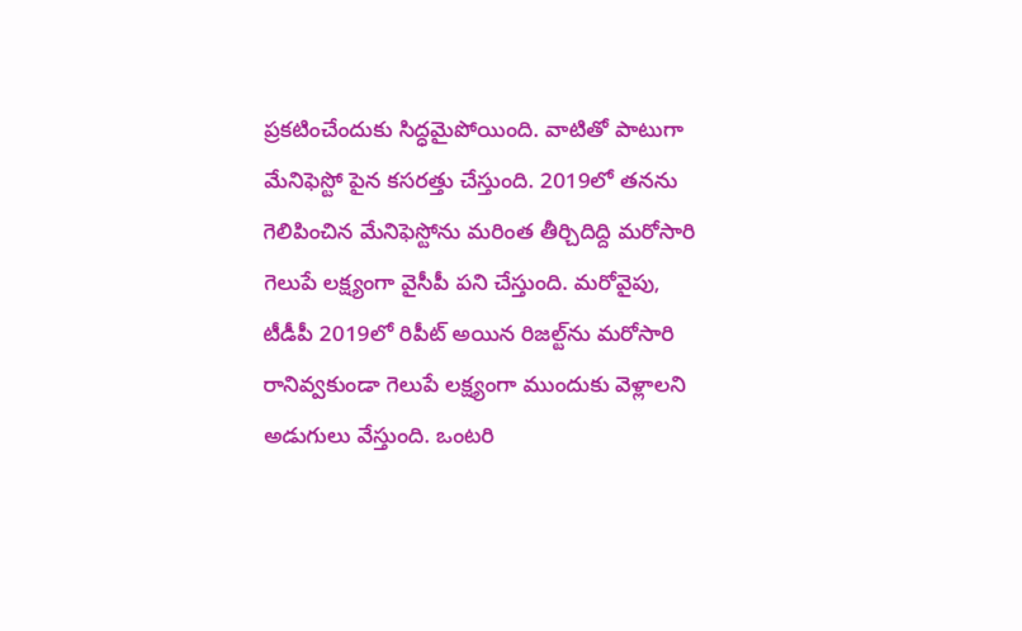ప్రకటించేందుకు సిద్ధమైపోయింది. వాటితో పాటుగా మేనిఫెస్టో పైన కసరత్తు చేస్తుంది. 2019లో తనను గెలిపించిన మేనిఫెస్టోను మరింత తీర్చిదిద్ది మరోసారి గెలుపే లక్ష్యంగా వైసీపీ పని చేస్తుంది. మరోవైపు, టీడీపీ 2019లో రిపీట్ అయిన రిజల్ట్‌ను మరోసారి రానివ్వకుండా గెలుపే లక్ష్యంగా ముందుకు వెళ్లాలని అడుగులు వేస్తుంది. ఒంటరి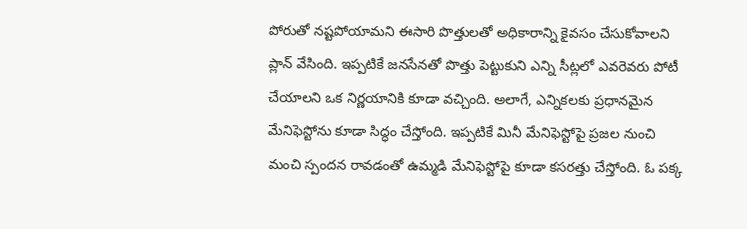పోరుతో నష్టపోయామని ఈసారి పొత్తులతో అధికారాన్ని కైవసం చేసుకోవాలని ప్లాన్ వేసింది. ఇప్పటికే జనసేనతో పొత్తు పెట్టుకుని ఎన్ని సీట్లలో ఎవరెవరు పోటీ చేయాలని ఒక నిర్ణయానికి కూడా వచ్చింది. అలాగే, ఎన్నికలకు ప్రధానమైన మేనిఫెస్టోను కూడా సిద్ధం చేస్తోంది. ఇప్పటికే మినీ మేనిఫెస్టో‌పై ప్రజల నుంచి మంచి స్పందన రావడంతో ఉమ్మడి మేనిఫెస్టో‌పై కూడా కసరత్తు చేస్తోంది. ఓ పక్క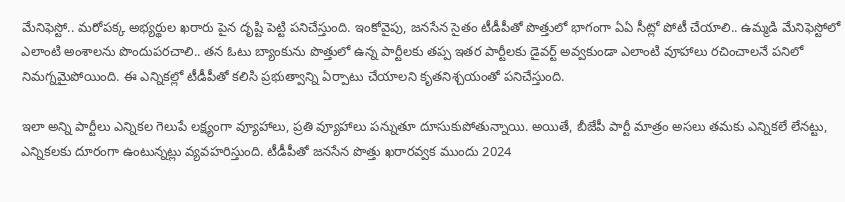మేనిఫెస్టో.. మరోపక్క అభ్యర్థుల ఖరారు పైన దృష్టి పెట్టి పనిచేస్తుంది. ఇంకోవైపు, జనసేన సైతం టీడీపీతో పొత్తులో భాగంగా ఏఏ సీట్లో పోటీ చేయాలి.. ఉమ్మడి మేనిఫెస్టోలో ఎలాంటి అంశాలను పొందుపరచాలి.. తన ఓటు బ్యాంకును పొత్తులో ఉన్న పార్టీలకు తప్ప ఇతర పార్టీలకు డైవర్ట్ అవ్వకుండా ఎలాంటి వూహాలు రచించాలనే పనిలో నిమగ్నమైపోయింది. ఈ ఎన్నికల్లో టీడీపీతో కలిసి ప్రభుత్వాన్ని ఏర్పాటు చేయాలని కృతనిశ్చయంతో పనిచేస్తుంది.

ఇలా అన్ని పార్టీలు ఎన్నికల గెలుపే లక్ష్యంగా వ్యూహాలు, ప్రతి వ్యూహాలు పన్నుతూ దూసుకుపోతున్నాయి. అయితే, బీజేపీ పార్టీ మాత్రం అసలు తమకు ఎన్నికలే లేనట్టు, ఎన్నికలకు దూరంగా ఉంటున్నట్లు వ్యవహరిస్తుంది. టీడీపీతో జనసేన పొత్తు ఖరారవ్వక ముందు 2024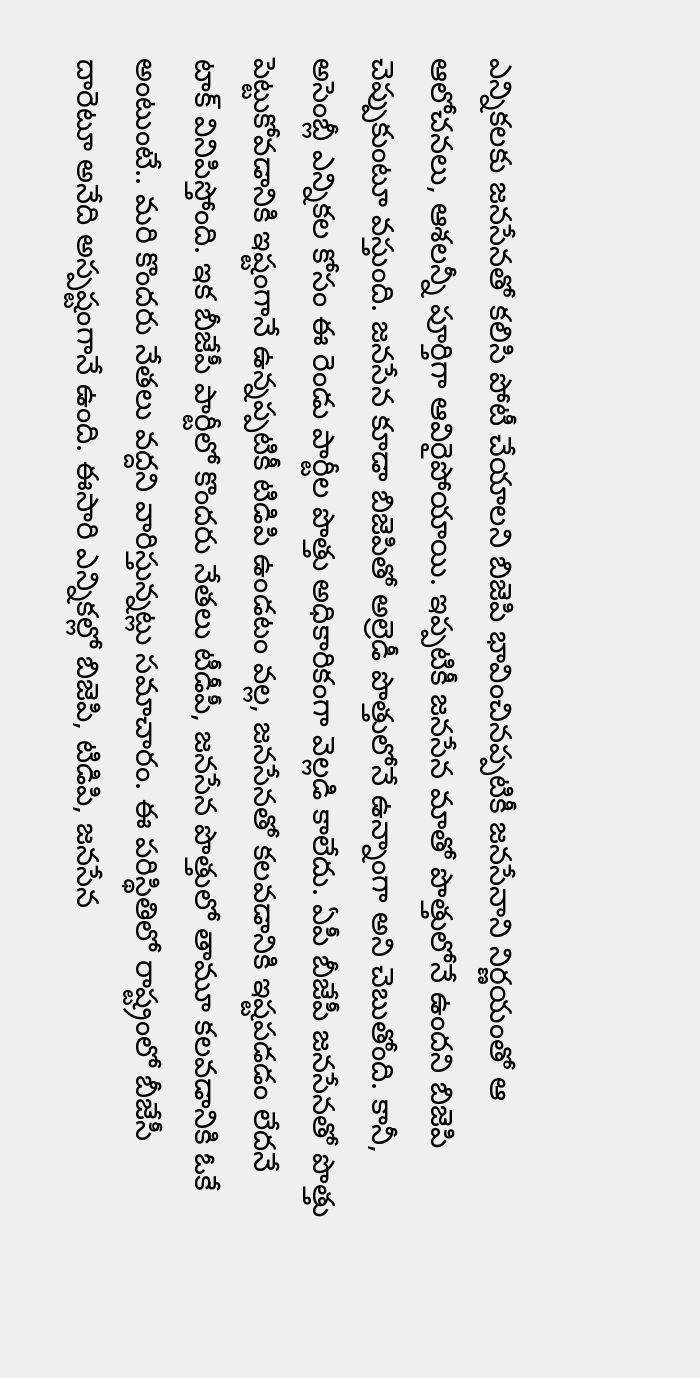ఎన్నికలకు జనసేనతో కలిసి పోటీ చేయాలని బిజెపి భావించినప్పటికీ జనసేనాని నిర్ణయంతో ఆ ఆలోచనలు, ఆశలన్నీ పూర్తిగా ఆవిరైపోయాయి. ఇప్పటికీ జనసేన మాతో పొత్తులోనే ఉందని బిజెపి చెప్పుకుంటూ వస్తుంది. జనసేన కూడా బిజెపితో అల్రెడీ పొత్తులోనే ఉన్నాంగా అని చెబుతోంది. కానీ, అసెంబ్లీ ఎన్నికల కోసం ఈ రెండు పార్టీల పొత్తు అధికారికంగా వెల్లడి కాలేదు. ఏపీ బీజేపీ జనసేనతో పొత్తు పెట్టుకోవడానికి ఇష్టంగానే ఉన్నప్పటికీ టిడిపి ఉండటం వల్ల, జనసేనతో కలవడానికి ఇష్టపడడం లేదనే టాక్ వినిపిస్తోంది. ఇక బీజేపీ పార్టీలో కొందరు నేతలు టీడీపీ, జనసేన పొత్తులో తామూ కలవడానికి ఓకే అంటుంటే.. మరి కొందరు నేతలు వద్దని వారిస్తున్నట్లు సమాచారం. ఈ పరిస్థితిలో రాష్ట్రంలో బీజేసీ దారెటూ అనేది అస్పష్టంగానే ఉంది. ఈసారి ఎన్నికల్లో బిజెపి, టిడిపి, జనసేన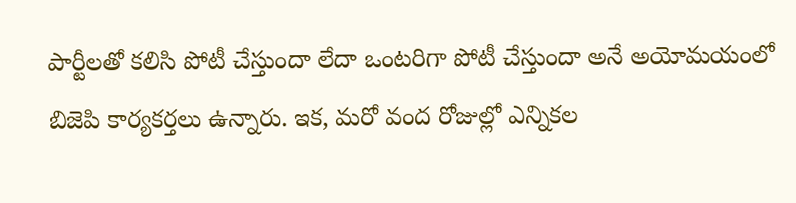పార్టీలతో కలిసి పోటీ చేస్తుందా లేదా ఒంటరిగా పోటీ చేస్తుందా అనే అయోమయంలో బిజెపి కార్యకర్తలు ఉన్నారు. ఇక, మరో వంద రోజుల్లో ఎన్నికల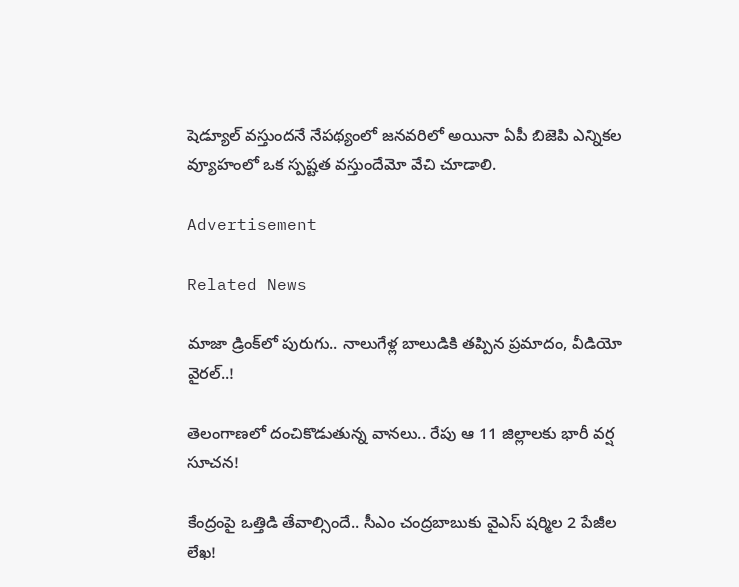షెడ్యూల్ వస్తుందనే నేపథ్యంలో జనవరిలో అయినా ఏపీ బిజెపి ఎన్నికల వ్యూహంలో ఒక స్పష్టత వస్తుందేమో వేచి చూడాలి.

Advertisement

Related News

మాజా డ్రింక్‌లో పురుగు.. నాలుగేళ్ల బాలుడికి తప్పిన ప్రమాదం, వీడియో వైరల్..!

తెలంగాణలో దంచికొడుతున్న వానలు.. రేపు ఆ 11 జిల్లాలకు భారీ వర్ష సూచన!

కేంద్రంపై ఒత్తిడి తేవాల్సిందే.. సీఎం చంద్రబాబుకు వైఎస్ షర్మిల 2 పేజీల లేఖ!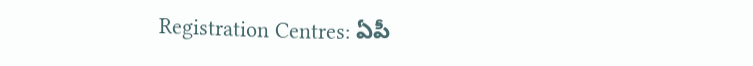Registration Centres: ఏపీ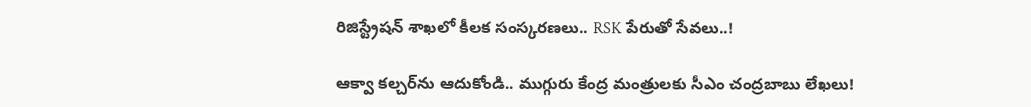రిజిస్ట్రేషన్ శాఖలో కీలక సంస్కరణలు.. RSK పేరుతో సేవలు..!

ఆక్వా కల్చర్‌ను ఆదుకోండి.. ముగ్గురు కేంద్ర మంత్రులకు సీఎం చంద్రబాబు లేఖలు!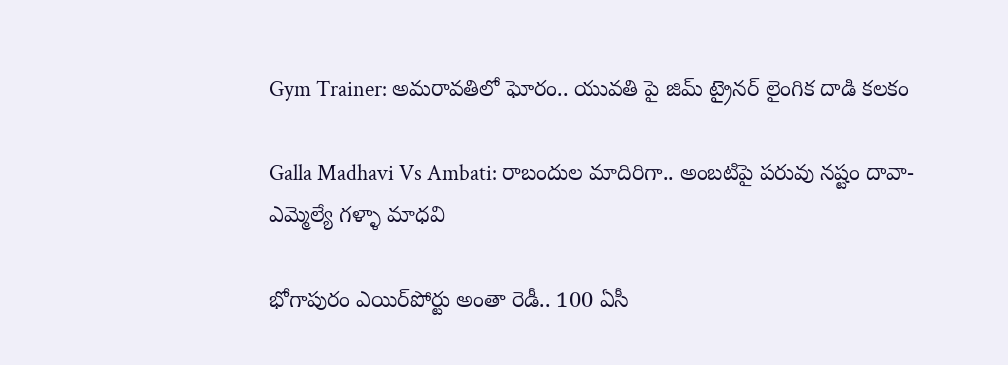Gym Trainer: అమరావతిలో ఘోరం.. యువతి పై జిమ్ ట్రైనర్ లైంగిక దాడి కలకం

Galla Madhavi Vs Ambati: రాబందుల మాదిరిగా.. అంబటిపై పరువు నష్టం దావా- ఎమ్మెల్యే గళ్ళా మాధవి

భోగాపురం ఎయిర్‌పోర్టు అంతా రెడీ.. 100 ఏసీ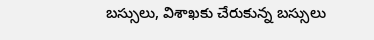బస్సులు, విశాఖకు చేరుకున్న బస్సులు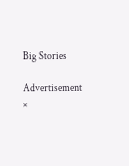Big Stories

Advertisement
×